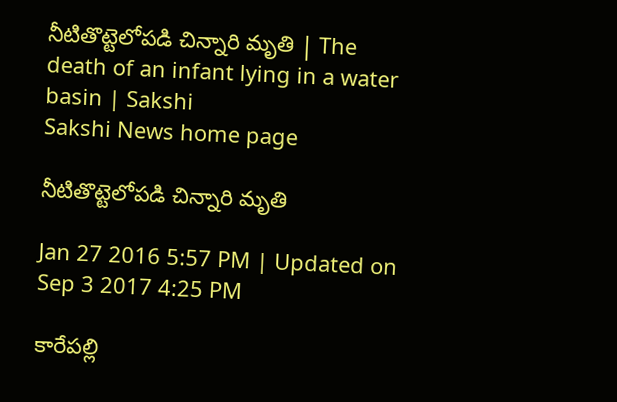నీటితొట్టెలోపడి చిన్నారి మృతి | The death of an infant lying in a water basin | Sakshi
Sakshi News home page

నీటితొట్టెలోపడి చిన్నారి మృతి

Jan 27 2016 5:57 PM | Updated on Sep 3 2017 4:25 PM

కారేపల్లి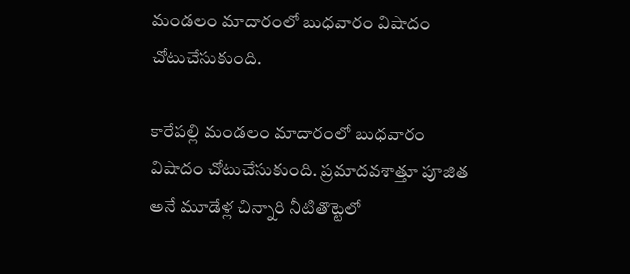మండలం మాదారంలో బుధవారం విషాదం చోటుచేసుకుంది.

కారేపల్లి మండలం మాదారంలో బుధవారం విషాదం చోటుచేసుకుంది. ప్రమాదవశాత్తూ పూజిత అనే మూడేళ్ల చిన్నారి నీటితొట్టెలో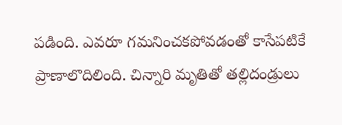పడింది. ఎవరూ గమనించకపోవడంతో కాసేపటికే ప్రాణాలొదిలింది. చిన్నారి మృతితో తల్లిదండ్రులు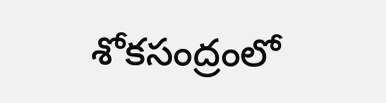శోకసంద్రంలో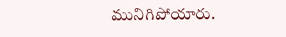మునిగిపోయారు.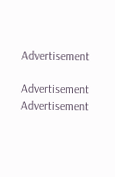Advertisement

Advertisement
Advertisement